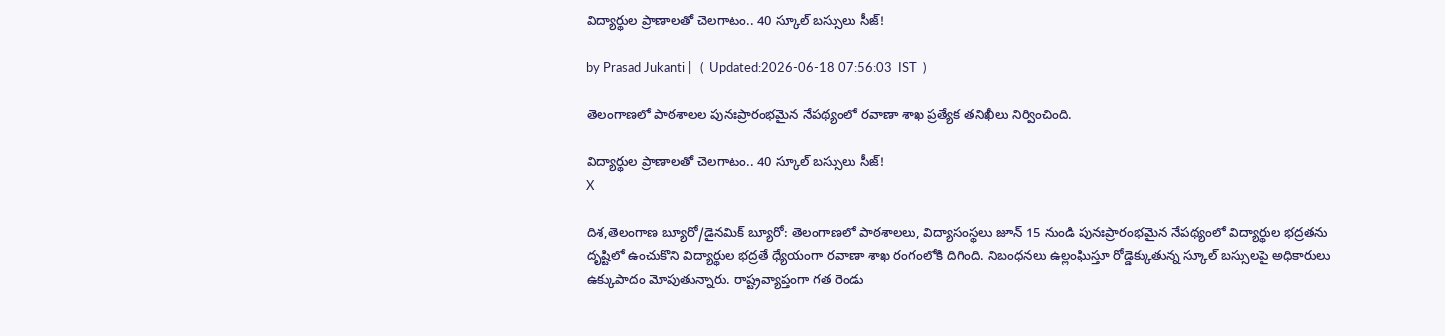విద్యార్థుల ప్రాణాలతో చెలగాటం.. 40 స్కూల్ బస్సులు సీజ్!

by Prasad Jukanti |   (  Updated:2026-06-18 07:56:03  IST  )

తెలంగాణలో పాఠశాలల పునఃప్రారంభమైన నేపథ్యంలో రవాణా శాఖ ప్రత్యేక తనిఖీలు నిర్వించింది.

విద్యార్థుల ప్రాణాలతో చెలగాటం.. 40 స్కూల్ బస్సులు సీజ్!
X

దిశ,తెలంగాణ బ్యూరో/డైనమిక్ బ్యూరో: తెలంగాణలో పాఠశాలలు, విద్యాసంస్థలు జూన్ 15 నుండి పునఃప్రారంభమైన నేపథ్యంలో విద్యార్థుల భద్రతను దృష్టిలో ఉంచుకొని విద్యార్థుల భద్రతే ధ్యేయంగా రవాణా శాఖ రంగంలోకి దిగింది. నిబంధనలు ఉల్లంఘిస్తూ రోడ్డెక్కుతున్న స్కూల్ బస్సులపై అధికారులు ఉక్కుపాదం మోపుతున్నారు. రాష్ట్రవ్యాప్తంగా గత రెండు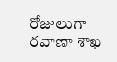రోజులుగా రవాణా శాఖ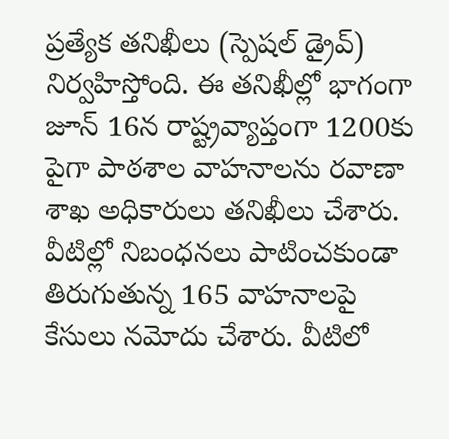ప్రత్యేక తనిఖీలు (స్పెషల్ డ్రైవ్) నిర్వహిస్తోంది. ఈ తనిఖీల్లో భాగంగా జూన్ 16న రాష్ట్రవ్యాప్తంగా 1200కు పైగా పాఠశాల వాహనాలను రవాణా శాఖ అధికారులు తనిఖీలు చేశారు. వీటిల్లో నిబంధనలు పాటించకుండా తిరుగుతున్న 165 వాహనాలపై కేసులు నమోదు చేశారు. వీటిలో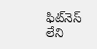ఫిట్‌నెస్ లేని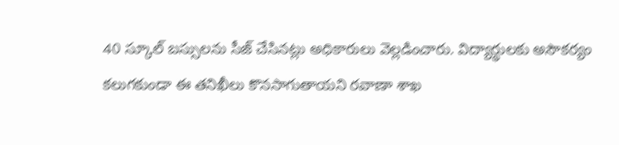40 స్కూల్ బస్సులను సీజ్ చేసినట్లు అధికారులు వెల్లడించారు. విద్యార్థులకు అసౌకర్యం కలుగకుండా ఈ తనిఖీలు కొనసాగుతాయని రవాణా శాఖ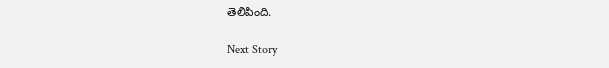తెలిపింది.

Next Story